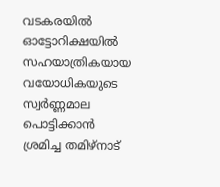വടകരയിൽ ഓട്ടോറിക്ഷയിൽ സഹയാത്രികയായ വയോധികയുടെ സ്വർണ്ണമാല പൊട്ടിക്കാൻ ശ്രമിച്ച തമിഴ്നാട്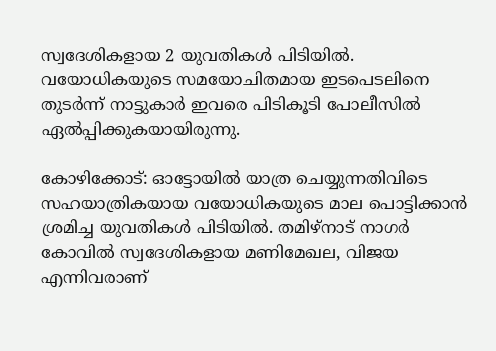സ്വദേശികളായ 2 യുവതികൾ പിടിയിൽ. വയോധികയുടെ സമയോചിതമായ ഇടപെടലിനെ തുടർന്ന് നാട്ടുകാർ ഇവരെ പിടികൂടി പോലീസിൽ ഏൽപ്പിക്കുകയായിരുന്നു.

കോഴിക്കോട്: ഓട്ടോയില്‍ യാത്ര ചെയ്യുന്നതിവിടെ സഹയാത്രികയായ വയോധികയുടെ മാല പൊട്ടിക്കാന്‍ ശ്രമിച്ച യുവതികള്‍ പിടിയില്‍. തമിഴ്‌നാട് നാഗര്‍ കോവില്‍ സ്വദേശികളായ മണിമേഖല, വിജയ എന്നിവരാണ്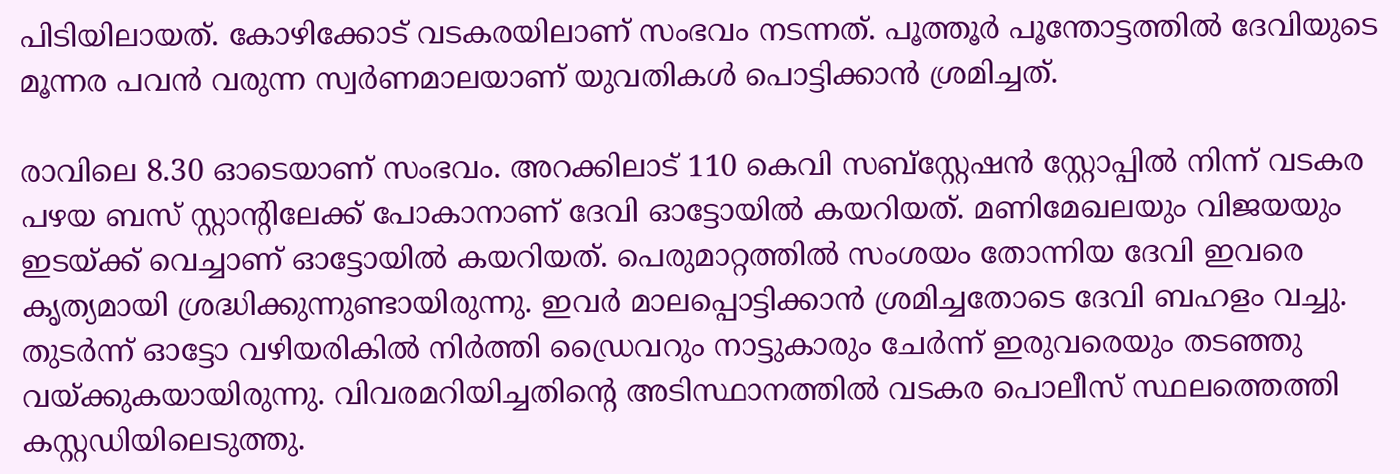പിടിയിലായത്. കോഴിക്കോട് വടകരയിലാണ് സംഭവം നടന്നത്. പൂത്തൂര്‍ പൂന്തോട്ടത്തില്‍ ദേവിയുടെ മൂന്നര പവന്‍ വരുന്ന സ്വര്‍ണമാലയാണ് യുവതികള്‍ പൊട്ടിക്കാന്‍ ശ്രമിച്ചത്.

രാവിലെ 8.30 ഓടെയാണ് സംഭവം. അറക്കിലാട് 110 കെവി സബ്‌സ്റ്റേഷന്‍ സ്റ്റോപ്പില്‍ നിന്ന് വടകര പഴയ ബസ് സ്റ്റാന്റിലേക്ക് പോകാനാണ് ദേവി ഓട്ടോയില്‍ കയറിയത്. മണിമേഖലയും വിജയയും ഇടയ്ക്ക് വെച്ചാണ് ഓട്ടോയില്‍ കയറിയത്. പെരുമാറ്റത്തില്‍ സംശയം തോന്നിയ ദേവി ഇവരെ കൃത്യമായി ശ്രദ്ധിക്കുന്നുണ്ടായിരുന്നു. ഇവര്‍ മാലപ്പൊട്ടിക്കാന്‍ ശ്രമിച്ചതോടെ ദേവി ബഹളം വച്ചു. തുടര്‍ന്ന് ഓട്ടോ വഴിയരികില്‍ നിര്‍ത്തി ഡ്രൈവറും നാട്ടുകാരും ചേര്‍ന്ന് ഇരുവരെയും തടഞ്ഞു വയ്ക്കുകയായിരുന്നു. വിവരമറിയിച്ചതിന്റെ അടിസ്ഥാനത്തില്‍ വടകര പൊലീസ് സ്ഥലത്തെത്തി കസ്റ്റഡിയിലെടുത്തു.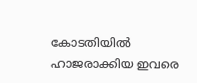കോടതിയില്‍ ഹാജരാക്കിയ ഇവരെ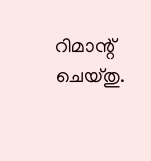റിമാന്റ് ചെയ്തു.